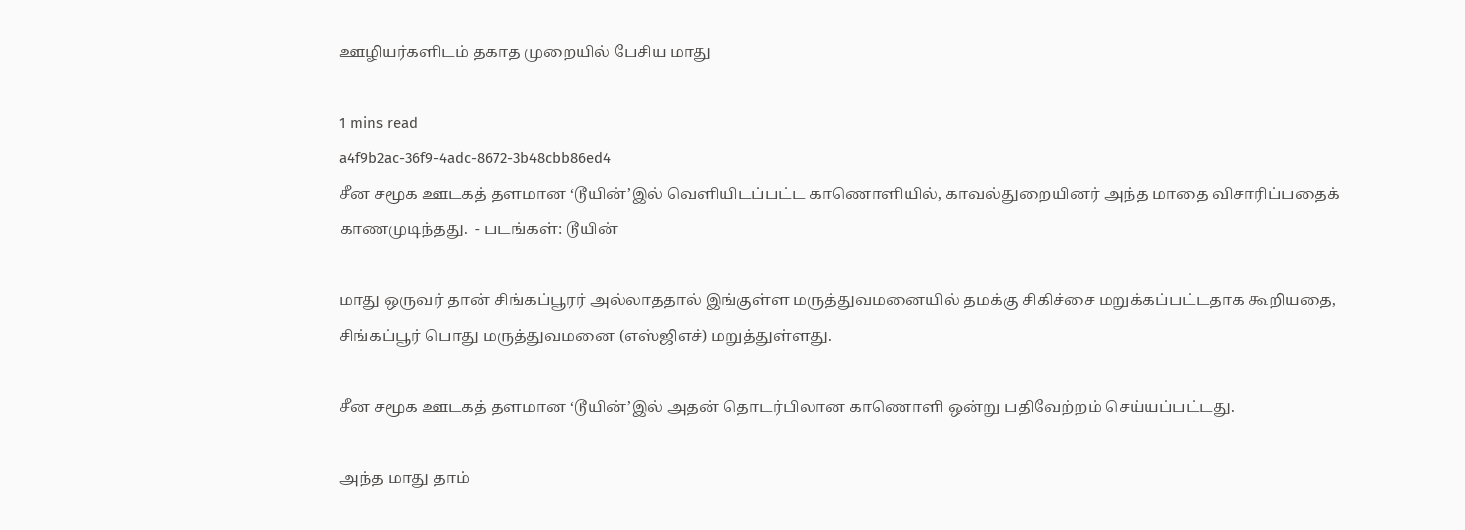ஊழியர்களிடம் தகாத முறையில் பேசிய மாது

1 mins read
a4f9b2ac-36f9-4adc-8672-3b48cbb86ed4
சீன சமூக ஊடகத் தளமான ‘டூயின்’இல் வெளியிடப்பட்ட காணொளியில், காவல்துறையினர் அந்த மாதை விசாரிப்பதைக் காணமுடிந்தது.  - படங்கள்: டூயின்

மாது ஒருவர் தான் சிங்கப்பூரர் அல்லாததால் இங்குள்ள மருத்துவமனையில் தமக்கு சிகிச்சை மறுக்கப்பட்டதாக கூறியதை, சிங்கப்பூர் பொது மருத்துவமனை (எஸ்ஜிஎச்) மறுத்துள்ளது.

சீன சமூக ஊடகத் தளமான ‘டூயின்’இல் அதன் தொடர்பிலான காணொளி ஒன்று பதிவேற்றம் செய்யப்பட்டது.

அந்த மாது தாம்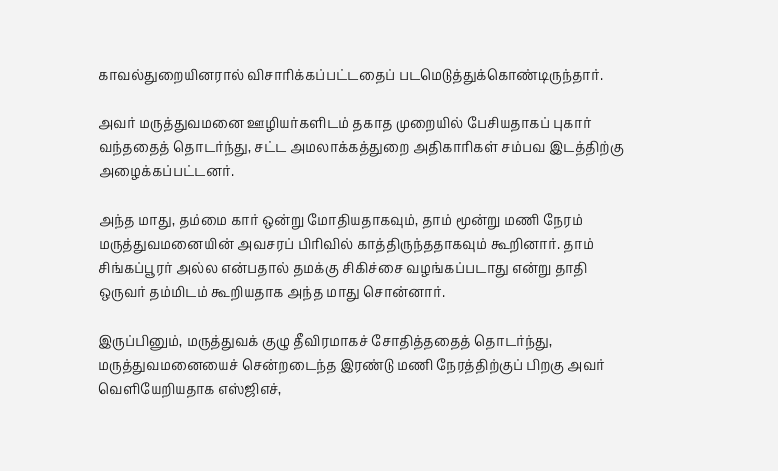காவல்துறையினரால் விசாரிக்கப்பட்டதைப் படமெடுத்துக்கொண்டிருந்தார்.

அவர் மருத்துவமனை ஊழியர்களிடம் தகாத முறையில் பேசியதாகப் புகார் வந்ததைத் தொடர்ந்து, சட்ட அமலாக்கத்துறை அதிகாரிகள் சம்பவ இடத்திற்கு அழைக்கப்பட்டனர்.

அந்த மாது, தம்மை கார் ஒன்று மோதியதாகவும், தாம் மூன்று மணி நேரம் மருத்துவமனையின் அவசரப் பிரிவில் காத்திருந்ததாகவும் கூறினார். தாம் சிங்கப்பூரர் அல்ல என்பதால் தமக்கு சிகிச்சை வழங்கப்படாது என்று தாதி ஒருவர் தம்மிடம் கூறியதாக அந்த மாது சொன்னார்.

இருப்பினும், மருத்துவக் குழு தீவிரமாகச் சோதித்ததைத் தொடர்ந்து, மருத்துவமனையைச் சென்றடைந்த இரண்டு மணி நேரத்திற்குப் பிறகு அவர் வெளியேறியதாக எஸ்ஜிஎச்,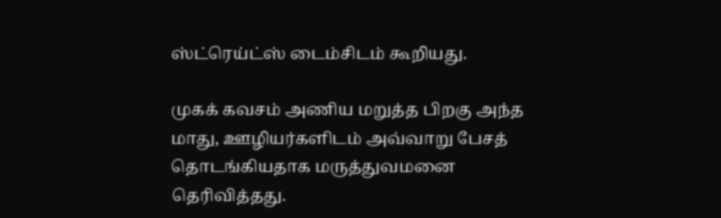ஸ்ட்ரெய்ட்ஸ் டைம்சிடம் கூறியது.

முகக் கவசம் அணிய மறுத்த பிறகு அந்த மாது, ஊழியர்களிடம் அவ்வாறு பேசத் தொடங்கியதாக மருத்துவமனை தெரிவித்தது.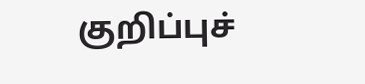குறிப்புச்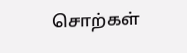சொற்கள்